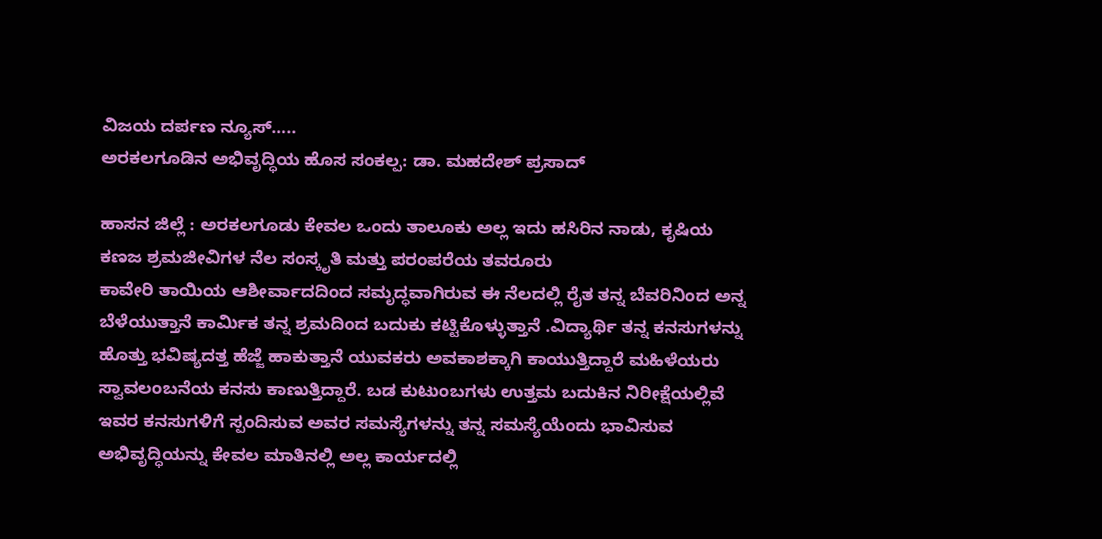ವಿಜಯ ದರ್ಪಣ ನ್ಯೂಸ್…..
ಅರಕಲಗೂಡಿನ ಅಭಿವೃದ್ಧಿಯ ಹೊಸ ಸಂಕಲ್ಪ: ಡಾ. ಮಹದೇಶ್ ಪ್ರಸಾದ್

ಹಾಸನ ಜಿಲ್ಲೆ : ಅರಕಲಗೂಡು ಕೇವಲ ಒಂದು ತಾಲೂಕು ಅಲ್ಲ ಇದು ಹಸಿರಿನ ನಾಡು, ಕೃಷಿಯ ಕಣಜ ಶ್ರಮಜೀವಿಗಳ ನೆಲ ಸಂಸ್ಕೃತಿ ಮತ್ತು ಪರಂಪರೆಯ ತವರೂರು
ಕಾವೇರಿ ತಾಯಿಯ ಆಶೀರ್ವಾದದಿಂದ ಸಮೃದ್ಧವಾಗಿರುವ ಈ ನೆಲದಲ್ಲಿ ರೈತ ತನ್ನ ಬೆವರಿನಿಂದ ಅನ್ನ ಬೆಳೆಯುತ್ತಾನೆ ಕಾರ್ಮಿಕ ತನ್ನ ಶ್ರಮದಿಂದ ಬದುಕು ಕಟ್ಟಿಕೊಳ್ಳುತ್ತಾನೆ .ವಿದ್ಯಾರ್ಥಿ ತನ್ನ ಕನಸುಗಳನ್ನು ಹೊತ್ತು ಭವಿಷ್ಯದತ್ತ ಹೆಜ್ಜೆ ಹಾಕುತ್ತಾನೆ ಯುವಕರು ಅವಕಾಶಕ್ಕಾಗಿ ಕಾಯುತ್ತಿದ್ದಾರೆ ಮಹಿಳೆಯರು ಸ್ವಾವಲಂಬನೆಯ ಕನಸು ಕಾಣುತ್ತಿದ್ದಾರೆ. ಬಡ ಕುಟುಂಬಗಳು ಉತ್ತಮ ಬದುಕಿನ ನಿರೀಕ್ಷೆಯಲ್ಲಿವೆ
ಇವರ ಕನಸುಗಳಿಗೆ ಸ್ಪಂದಿಸುವ ಅವರ ಸಮಸ್ಯೆಗಳನ್ನು ತನ್ನ ಸಮಸ್ಯೆಯೆಂದು ಭಾವಿಸುವ ಅಭಿವೃದ್ಧಿಯನ್ನು ಕೇವಲ ಮಾತಿನಲ್ಲಿ ಅಲ್ಲ ಕಾರ್ಯದಲ್ಲಿ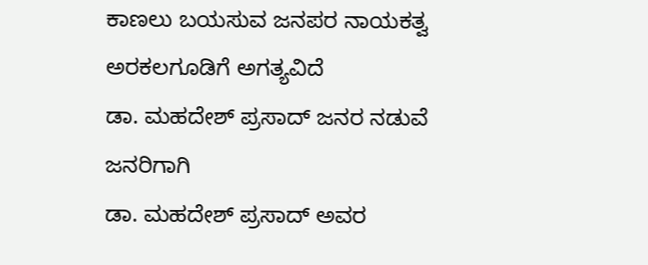ಕಾಣಲು ಬಯಸುವ ಜನಪರ ನಾಯಕತ್ವ ಅರಕಲಗೂಡಿಗೆ ಅಗತ್ಯವಿದೆ
ಡಾ. ಮಹದೇಶ್ ಪ್ರಸಾದ್ ಜನರ ನಡುವೆ ಜನರಿಗಾಗಿ
ಡಾ. ಮಹದೇಶ್ ಪ್ರಸಾದ್ ಅವರ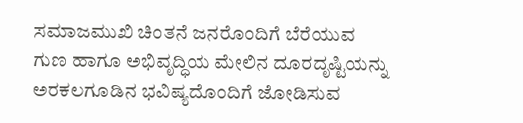ಸಮಾಜಮುಖಿ ಚಿಂತನೆ ಜನರೊಂದಿಗೆ ಬೆರೆಯುವ ಗುಣ ಹಾಗೂ ಅಭಿವೃದ್ಧಿಯ ಮೇಲಿನ ದೂರದೃಷ್ಟಿಯನ್ನು ಅರಕಲಗೂಡಿನ ಭವಿಷ್ಯದೊಂದಿಗೆ ಜೋಡಿಸುವ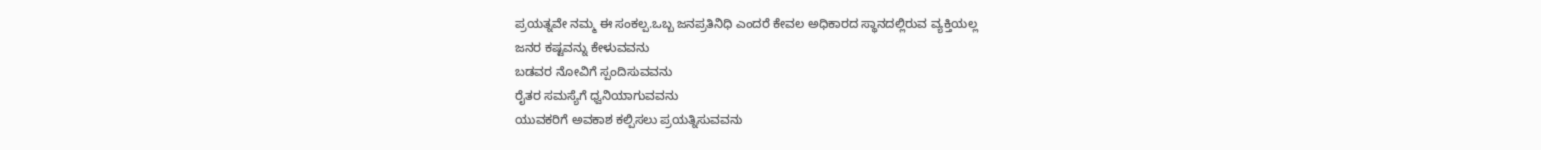ಪ್ರಯತ್ನವೇ ನಮ್ಮ ಈ ಸಂಕಲ್ಪ.ಒಬ್ಬ ಜನಪ್ರತಿನಿಧಿ ಎಂದರೆ ಕೇವಲ ಅಧಿಕಾರದ ಸ್ಥಾನದಲ್ಲಿರುವ ವ್ಯಕ್ತಿಯಲ್ಲ
ಜನರ ಕಷ್ಟವನ್ನು ಕೇಳುವವನು
ಬಡವರ ನೋವಿಗೆ ಸ್ಪಂದಿಸುವವನು
ರೈತರ ಸಮಸ್ಯೆಗೆ ಧ್ವನಿಯಾಗುವವನು
ಯುವಕರಿಗೆ ಅವಕಾಶ ಕಲ್ಪಿಸಲು ಪ್ರಯತ್ನಿಸುವವನು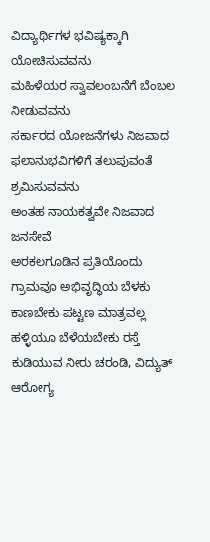ವಿದ್ಯಾರ್ಥಿಗಳ ಭವಿಷ್ಯಕ್ಕಾಗಿ ಯೋಚಿಸುವವನು
ಮಹಿಳೆಯರ ಸ್ವಾವಲಂಬನೆಗೆ ಬೆಂಬಲ ನೀಡುವವನು
ಸರ್ಕಾರದ ಯೋಜನೆಗಳು ನಿಜವಾದ ಫಲಾನುಭವಿಗಳಿಗೆ ತಲುಪುವಂತೆ ಶ್ರಮಿಸುವವನು
ಅಂತಹ ನಾಯಕತ್ವವೇ ನಿಜವಾದ ಜನಸೇವೆ
ಅರಕಲಗೂಡಿನ ಪ್ರತಿಯೊಂದು ಗ್ರಾಮವೂ ಅಭಿವೃದ್ಧಿಯ ಬೆಳಕು ಕಾಣಬೇಕು ಪಟ್ಟಣ ಮಾತ್ರವಲ್ಲ ಹಳ್ಳಿಯೂ ಬೆಳೆಯಬೇಕು ರಸ್ತೆ ಕುಡಿಯುವ ನೀರು ಚರಂಡಿ, ವಿದ್ಯುತ್ ಆರೋಗ್ಯ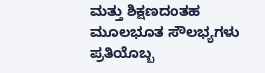ಮತ್ತು ಶಿಕ್ಷಣದಂತಹ ಮೂಲಭೂತ ಸೌಲಭ್ಯಗಳು ಪ್ರತಿಯೊಬ್ಬ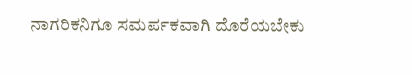ನಾಗರಿಕನಿಗೂ ಸಮರ್ಪಕವಾಗಿ ದೊರೆಯಬೇಕು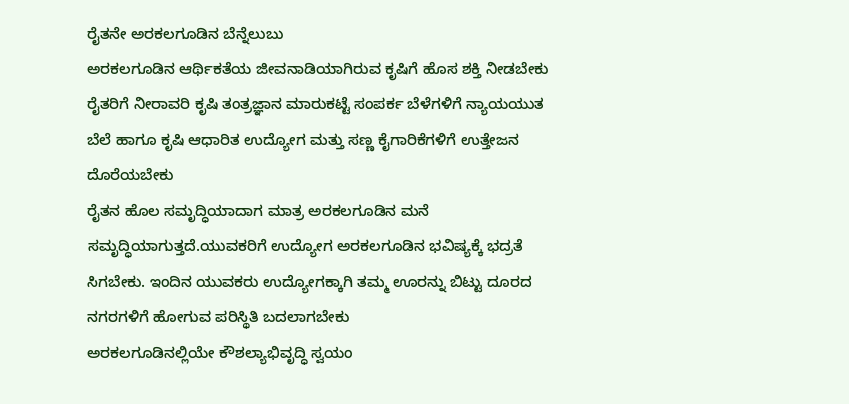ರೈತನೇ ಅರಕಲಗೂಡಿನ ಬೆನ್ನೆಲುಬು
ಅರಕಲಗೂಡಿನ ಆರ್ಥಿಕತೆಯ ಜೀವನಾಡಿಯಾಗಿರುವ ಕೃಷಿಗೆ ಹೊಸ ಶಕ್ತಿ ನೀಡಬೇಕು
ರೈತರಿಗೆ ನೀರಾವರಿ ಕೃಷಿ ತಂತ್ರಜ್ಞಾನ ಮಾರುಕಟ್ಟೆ ಸಂಪರ್ಕ ಬೆಳೆಗಳಿಗೆ ನ್ಯಾಯಯುತ ಬೆಲೆ ಹಾಗೂ ಕೃಷಿ ಆಧಾರಿತ ಉದ್ಯೋಗ ಮತ್ತು ಸಣ್ಣ ಕೈಗಾರಿಕೆಗಳಿಗೆ ಉತ್ತೇಜನ ದೊರೆಯಬೇಕು
ರೈತನ ಹೊಲ ಸಮೃದ್ಧಿಯಾದಾಗ ಮಾತ್ರ ಅರಕಲಗೂಡಿನ ಮನೆ ಸಮೃದ್ಧಿಯಾಗುತ್ತದೆ.ಯುವಕರಿಗೆ ಉದ್ಯೋಗ ಅರಕಲಗೂಡಿನ ಭವಿಷ್ಯಕ್ಕೆ ಭದ್ರತೆ ಸಿಗಬೇಕು. ಇಂದಿನ ಯುವಕರು ಉದ್ಯೋಗಕ್ಕಾಗಿ ತಮ್ಮ ಊರನ್ನು ಬಿಟ್ಟು ದೂರದ ನಗರಗಳಿಗೆ ಹೋಗುವ ಪರಿಸ್ಥಿತಿ ಬದಲಾಗಬೇಕು
ಅರಕಲಗೂಡಿನಲ್ಲಿಯೇ ಕೌಶಲ್ಯಾಭಿವೃದ್ಧಿ ಸ್ವಯಂ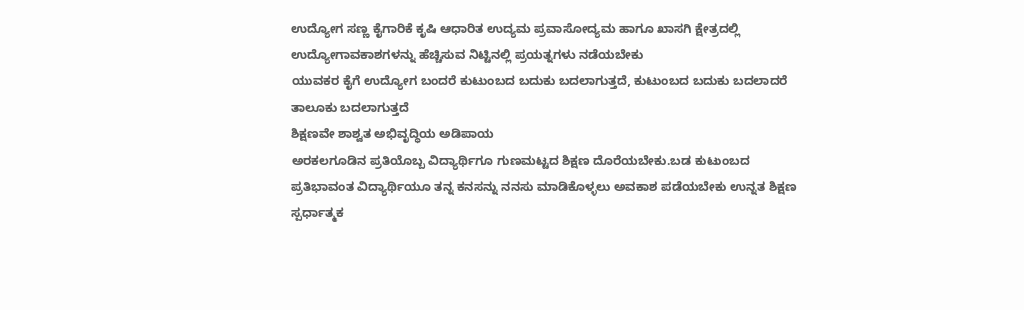ಉದ್ಯೋಗ ಸಣ್ಣ ಕೈಗಾರಿಕೆ ಕೃಷಿ ಆಧಾರಿತ ಉದ್ಯಮ ಪ್ರವಾಸೋದ್ಯಮ ಹಾಗೂ ಖಾಸಗಿ ಕ್ಷೇತ್ರದಲ್ಲಿ ಉದ್ಯೋಗಾವಕಾಶಗಳನ್ನು ಹೆಚ್ಚಿಸುವ ನಿಟ್ಟಿನಲ್ಲಿ ಪ್ರಯತ್ನಗಳು ನಡೆಯಬೇಕು
ಯುವಕರ ಕೈಗೆ ಉದ್ಯೋಗ ಬಂದರೆ ಕುಟುಂಬದ ಬದುಕು ಬದಲಾಗುತ್ತದೆ, ಕುಟುಂಬದ ಬದುಕು ಬದಲಾದರೆ ತಾಲೂಕು ಬದಲಾಗುತ್ತದೆ
ಶಿಕ್ಷಣವೇ ಶಾಶ್ವತ ಅಭಿವೃದ್ಧಿಯ ಅಡಿಪಾಯ
ಅರಕಲಗೂಡಿನ ಪ್ರತಿಯೊಬ್ಬ ವಿದ್ಯಾರ್ಥಿಗೂ ಗುಣಮಟ್ಟದ ಶಿಕ್ಷಣ ದೊರೆಯಬೇಕು.ಬಡ ಕುಟುಂಬದ ಪ್ರತಿಭಾವಂತ ವಿದ್ಯಾರ್ಥಿಯೂ ತನ್ನ ಕನಸನ್ನು ನನಸು ಮಾಡಿಕೊಳ್ಳಲು ಅವಕಾಶ ಪಡೆಯಬೇಕು ಉನ್ನತ ಶಿಕ್ಷಣ ಸ್ಪರ್ಧಾತ್ಮಕ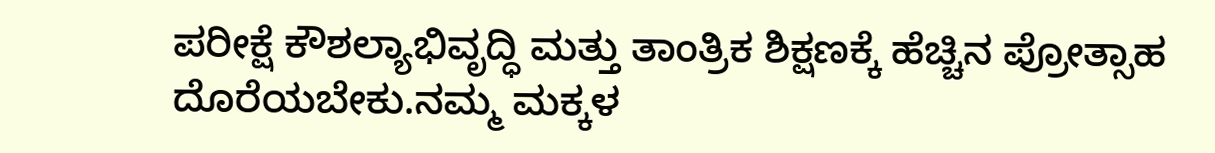ಪರೀಕ್ಷೆ ಕೌಶಲ್ಯಾಭಿವೃದ್ಧಿ ಮತ್ತು ತಾಂತ್ರಿಕ ಶಿಕ್ಷಣಕ್ಕೆ ಹೆಚ್ಚಿನ ಪ್ರೋತ್ಸಾಹ ದೊರೆಯಬೇಕು.ನಮ್ಮ ಮಕ್ಕಳ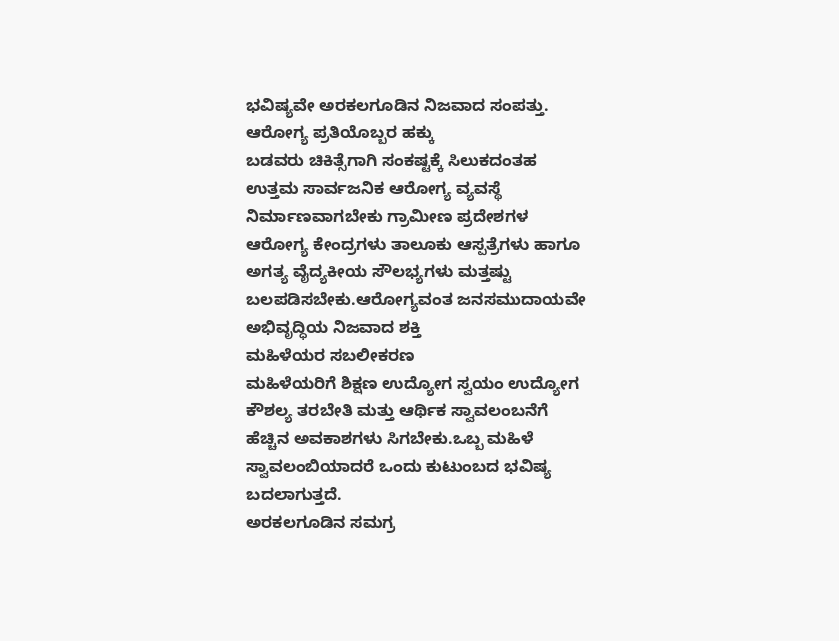ಭವಿಷ್ಯವೇ ಅರಕಲಗೂಡಿನ ನಿಜವಾದ ಸಂಪತ್ತು.
ಆರೋಗ್ಯ ಪ್ರತಿಯೊಬ್ಬರ ಹಕ್ಕು
ಬಡವರು ಚಿಕಿತ್ಸೆಗಾಗಿ ಸಂಕಷ್ಟಕ್ಕೆ ಸಿಲುಕದಂತಹ ಉತ್ತಮ ಸಾರ್ವಜನಿಕ ಆರೋಗ್ಯ ವ್ಯವಸ್ಥೆ ನಿರ್ಮಾಣವಾಗಬೇಕು ಗ್ರಾಮೀಣ ಪ್ರದೇಶಗಳ ಆರೋಗ್ಯ ಕೇಂದ್ರಗಳು ತಾಲೂಕು ಆಸ್ಪತ್ರೆಗಳು ಹಾಗೂ ಅಗತ್ಯ ವೈದ್ಯಕೀಯ ಸೌಲಭ್ಯಗಳು ಮತ್ತಷ್ಟು ಬಲಪಡಿಸಬೇಕು.ಆರೋಗ್ಯವಂತ ಜನಸಮುದಾಯವೇ ಅಭಿವೃದ್ಧಿಯ ನಿಜವಾದ ಶಕ್ತಿ
ಮಹಿಳೆಯರ ಸಬಲೀಕರಣ
ಮಹಿಳೆಯರಿಗೆ ಶಿಕ್ಷಣ ಉದ್ಯೋಗ ಸ್ವಯಂ ಉದ್ಯೋಗ ಕೌಶಲ್ಯ ತರಬೇತಿ ಮತ್ತು ಆರ್ಥಿಕ ಸ್ವಾವಲಂಬನೆಗೆ ಹೆಚ್ಚಿನ ಅವಕಾಶಗಳು ಸಿಗಬೇಕು.ಒಬ್ಬ ಮಹಿಳೆ ಸ್ವಾವಲಂಬಿಯಾದರೆ ಒಂದು ಕುಟುಂಬದ ಭವಿಷ್ಯ ಬದಲಾಗುತ್ತದೆ.
ಅರಕಲಗೂಡಿನ ಸಮಗ್ರ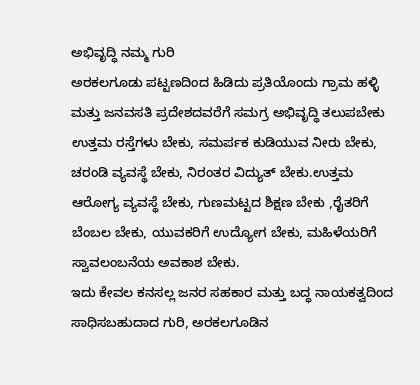ಅಭಿವೃದ್ಧಿ ನಮ್ಮ ಗುರಿ
ಅರಕಲಗೂಡು ಪಟ್ಟಣದಿಂದ ಹಿಡಿದು ಪ್ರತಿಯೊಂದು ಗ್ರಾಮ ಹಳ್ಳಿ ಮತ್ತು ಜನವಸತಿ ಪ್ರದೇಶದವರೆಗೆ ಸಮಗ್ರ ಅಭಿವೃದ್ಧಿ ತಲುಪಬೇಕು
ಉತ್ತಮ ರಸ್ತೆಗಳು ಬೇಕು, ಸಮರ್ಪಕ ಕುಡಿಯುವ ನೀರು ಬೇಕು, ಚರಂಡಿ ವ್ಯವಸ್ಥೆ ಬೇಕು, ನಿರಂತರ ವಿದ್ಯುತ್ ಬೇಕು.ಉತ್ತಮ ಆರೋಗ್ಯ ವ್ಯವಸ್ಥೆ ಬೇಕು, ಗುಣಮಟ್ಟದ ಶಿಕ್ಷಣ ಬೇಕು ,ರೈತರಿಗೆ ಬೆಂಬಲ ಬೇಕು, ಯುವಕರಿಗೆ ಉದ್ಯೋಗ ಬೇಕು, ಮಹಿಳೆಯರಿಗೆ ಸ್ವಾವಲಂಬನೆಯ ಅವಕಾಶ ಬೇಕು.
ಇದು ಕೇವಲ ಕನಸಲ್ಲ ಜನರ ಸಹಕಾರ ಮತ್ತು ಬದ್ಧ ನಾಯಕತ್ವದಿಂದ ಸಾಧಿಸಬಹುದಾದ ಗುರಿ, ಅರಕಲಗೂಡಿನ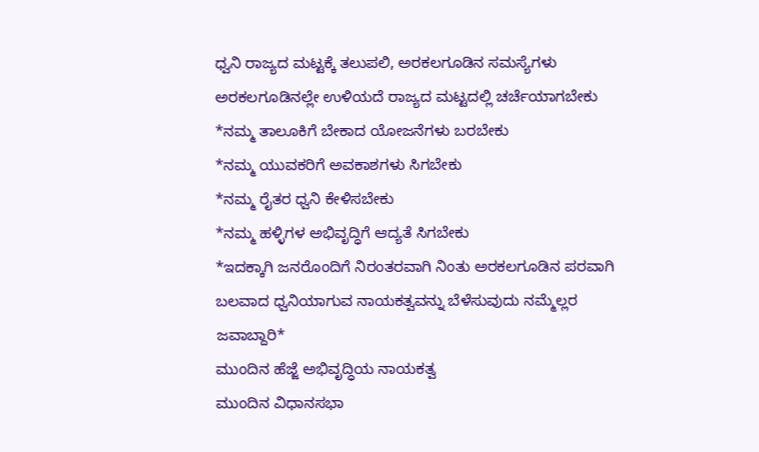ಧ್ವನಿ ರಾಜ್ಯದ ಮಟ್ಟಕ್ಕೆ ತಲುಪಲಿ, ಅರಕಲಗೂಡಿನ ಸಮಸ್ಯೆಗಳು ಅರಕಲಗೂಡಿನಲ್ಲೇ ಉಳಿಯದೆ ರಾಜ್ಯದ ಮಟ್ಟದಲ್ಲಿ ಚರ್ಚೆಯಾಗಬೇಕು
*ನಮ್ಮ ತಾಲೂಕಿಗೆ ಬೇಕಾದ ಯೋಜನೆಗಳು ಬರಬೇಕು
*ನಮ್ಮ ಯುವಕರಿಗೆ ಅವಕಾಶಗಳು ಸಿಗಬೇಕು
*ನಮ್ಮ ರೈತರ ಧ್ವನಿ ಕೇಳಿಸಬೇಕು
*ನಮ್ಮ ಹಳ್ಳಿಗಳ ಅಭಿವೃದ್ಧಿಗೆ ಆದ್ಯತೆ ಸಿಗಬೇಕು
*ಇದಕ್ಕಾಗಿ ಜನರೊಂದಿಗೆ ನಿರಂತರವಾಗಿ ನಿಂತು ಅರಕಲಗೂಡಿನ ಪರವಾಗಿ ಬಲವಾದ ಧ್ವನಿಯಾಗುವ ನಾಯಕತ್ವವನ್ನು ಬೆಳೆಸುವುದು ನಮ್ಮೆಲ್ಲರ ಜವಾಬ್ದಾರಿ*
ಮುಂದಿನ ಹೆಜ್ಜೆ ಅಭಿವೃದ್ಧಿಯ ನಾಯಕತ್ವ
ಮುಂದಿನ ವಿಧಾನಸಭಾ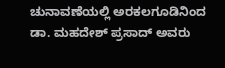ಚುನಾವಣೆಯಲ್ಲಿ ಅರಕಲಗೂಡಿನಿಂದ ಡಾ. ಮಹದೇಶ್ ಪ್ರಸಾದ್ ಅವರು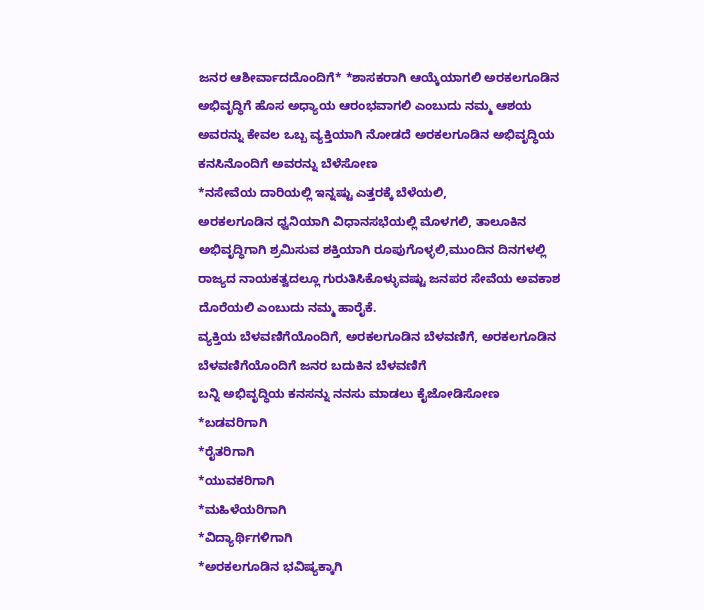ಜನರ ಆಶೀರ್ವಾದದೊಂದಿಗೆ* *ಶಾಸಕರಾಗಿ ಆಯ್ಕೆಯಾಗಲಿ ಅರಕಲಗೂಡಿನ ಅಭಿವೃದ್ಧಿಗೆ ಹೊಸ ಅಧ್ಯಾಯ ಆರಂಭವಾಗಲಿ ಎಂಬುದು ನಮ್ಮ ಆಶಯ
ಅವರನ್ನು ಕೇವಲ ಒಬ್ಬ ವ್ಯಕ್ತಿಯಾಗಿ ನೋಡದೆ ಅರಕಲಗೂಡಿನ ಅಭಿವೃದ್ಧಿಯ ಕನಸಿನೊಂದಿಗೆ ಅವರನ್ನು ಬೆಳೆಸೋಣ
*ನಸೇವೆಯ ದಾರಿಯಲ್ಲಿ ಇನ್ನಷ್ಟು ಎತ್ತರಕ್ಕೆ ಬೆಳೆಯಲಿ,
ಅರಕಲಗೂಡಿನ ಧ್ವನಿಯಾಗಿ ವಿಧಾನಸಭೆಯಲ್ಲಿ ಮೊಳಗಲಿ, ತಾಲೂಕಿನ ಅಭಿವೃದ್ಧಿಗಾಗಿ ಶ್ರಮಿಸುವ ಶಕ್ತಿಯಾಗಿ ರೂಪುಗೊಳ್ಳಲಿ,ಮುಂದಿನ ದಿನಗಳಲ್ಲಿ ರಾಜ್ಯದ ನಾಯಕತ್ವದಲ್ಲೂ ಗುರುತಿಸಿಕೊಳ್ಳುವಷ್ಟು ಜನಪರ ಸೇವೆಯ ಅವಕಾಶ ದೊರೆಯಲಿ ಎಂಬುದು ನಮ್ಮ ಹಾರೈಕೆ.
ವ್ಯಕ್ತಿಯ ಬೆಳವಣಿಗೆಯೊಂದಿಗೆ, ಅರಕಲಗೂಡಿನ ಬೆಳವಣಿಗೆ, ಅರಕಲಗೂಡಿನ ಬೆಳವಣಿಗೆಯೊಂದಿಗೆ ಜನರ ಬದುಕಿನ ಬೆಳವಣಿಗೆ
ಬನ್ನಿ ಅಭಿವೃದ್ಧಿಯ ಕನಸನ್ನು ನನಸು ಮಾಡಲು ಕೈಜೋಡಿಸೋಣ
*ಬಡವರಿಗಾಗಿ
*ರೈತರಿಗಾಗಿ
*ಯುವಕರಿಗಾಗಿ
*ಮಹಿಳೆಯರಿಗಾಗಿ
*ವಿದ್ಯಾರ್ಥಿಗಳಿಗಾಗಿ
*ಅರಕಲಗೂಡಿನ ಭವಿಷ್ಯಕ್ಕಾಗಿ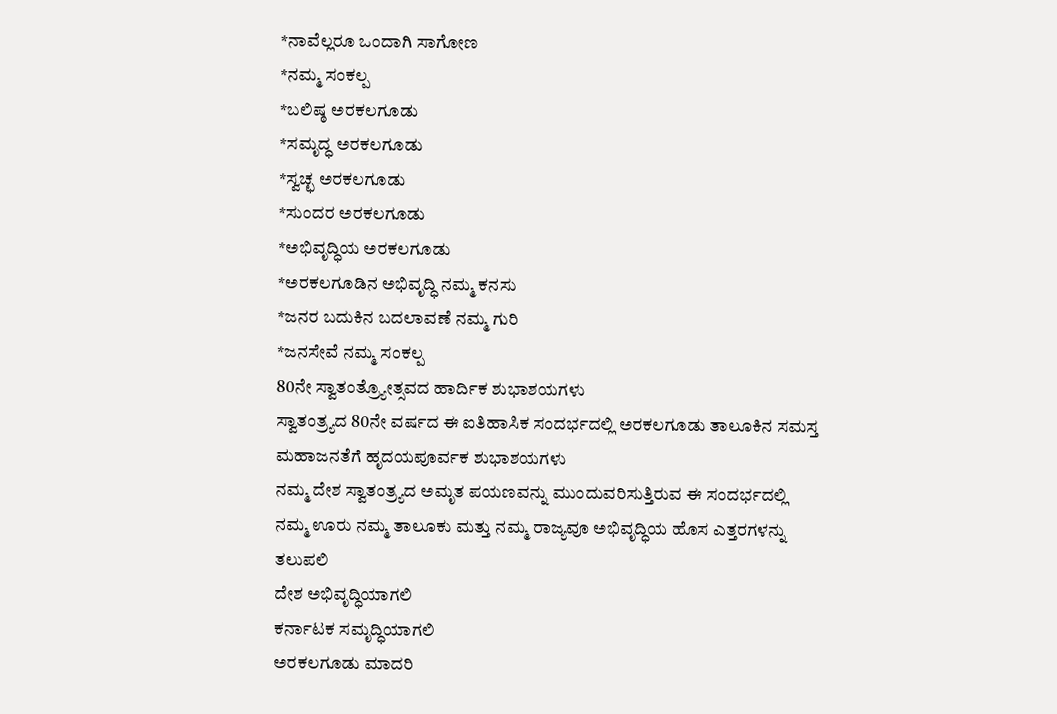*ನಾವೆಲ್ಲರೂ ಒಂದಾಗಿ ಸಾಗೋಣ
*ನಮ್ಮ ಸಂಕಲ್ಪ
*ಬಲಿಷ್ಠ ಅರಕಲಗೂಡು
*ಸಮೃದ್ಧ ಅರಕಲಗೂಡು
*ಸ್ವಚ್ಛ ಅರಕಲಗೂಡು
*ಸುಂದರ ಅರಕಲಗೂಡು
*ಅಭಿವೃದ್ಧಿಯ ಅರಕಲಗೂಡು
*ಅರಕಲಗೂಡಿನ ಅಭಿವೃದ್ಧಿ ನಮ್ಮ ಕನಸು
*ಜನರ ಬದುಕಿನ ಬದಲಾವಣೆ ನಮ್ಮ ಗುರಿ
*ಜನಸೇವೆ ನಮ್ಮ ಸಂಕಲ್ಪ
80ನೇ ಸ್ವಾತಂತ್ರ್ಯೋತ್ಸವದ ಹಾರ್ದಿಕ ಶುಭಾಶಯಗಳು
ಸ್ವಾತಂತ್ರ್ಯದ 80ನೇ ವರ್ಷದ ಈ ಐತಿಹಾಸಿಕ ಸಂದರ್ಭದಲ್ಲಿ ಅರಕಲಗೂಡು ತಾಲೂಕಿನ ಸಮಸ್ತ ಮಹಾಜನತೆಗೆ ಹೃದಯಪೂರ್ವಕ ಶುಭಾಶಯಗಳು
ನಮ್ಮ ದೇಶ ಸ್ವಾತಂತ್ರ್ಯದ ಅಮೃತ ಪಯಣವನ್ನು ಮುಂದುವರಿಸುತ್ತಿರುವ ಈ ಸಂದರ್ಭದಲ್ಲಿ ನಮ್ಮ ಊರು ನಮ್ಮ ತಾಲೂಕು ಮತ್ತು ನಮ್ಮ ರಾಜ್ಯವೂ ಅಭಿವೃದ್ಧಿಯ ಹೊಸ ಎತ್ತರಗಳನ್ನು ತಲುಪಲಿ
ದೇಶ ಅಭಿವೃದ್ಧಿಯಾಗಲಿ
ಕರ್ನಾಟಕ ಸಮೃದ್ಧಿಯಾಗಲಿ
ಅರಕಲಗೂಡು ಮಾದರಿ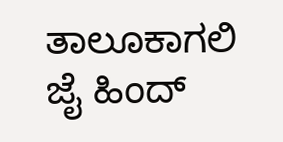ತಾಲೂಕಾಗಲಿ
ಜೈ ಹಿಂದ್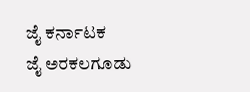ಜೈ ಕರ್ನಾಟಕ
ಜೈ ಅರಕಲಗೂಡು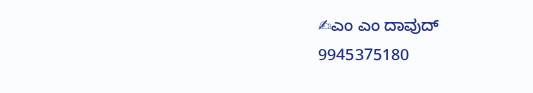✍ಎಂ ಎಂ ದಾವುದ್
9945375180